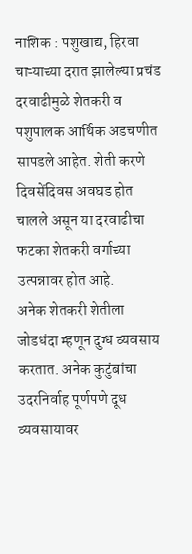नाशिक : पशुखाद्य, हिरवा चाऱ्याच्या दरात झालेल्या प्रचंड दरवाढीमुळे शेतकरी व पशुपालक आर्थिक अडचणीत सापडले आहेत. शेती करणे दिवसेंदिवस अवघड होत चालले असून या दरवाढीचा फटका शेतकरी वर्गाच्या उत्पन्नावर होत आहे.
अनेक शेतकरी शेतीला जोडधंदा म्हणून दुग्ध व्यवसाय करतात. अनेक कुटुंबांचा उदरनिर्वाह पूर्णपणे दूध व्यवसायावर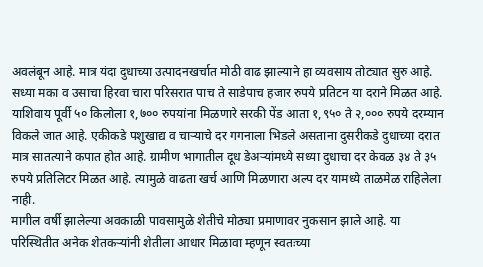अवलंबून आहे. मात्र यंदा दुधाच्या उत्पादनखर्चात मोठी वाढ झाल्याने हा व्यवसाय तोट्यात सुरु आहे. सध्या मका व उसाचा हिरवा चारा परिसरात पाच ते साडेपाच हजार रुपये प्रतिटन या दराने मिळत आहे.
याशिवाय पूर्वी ५० किलोला १,७०० रुपयांना मिळणारे सरकी पेंड आता १,९५० ते २,००० रुपये दरम्यान विकले जात आहे. एकीकडे पशुखाद्य व चाऱ्याचे दर गगनाला भिडले असताना दुसरीकडे दुधाच्या दरात मात्र सातत्याने कपात होत आहे. ग्रामीण भागातील दूध डेअऱ्यांमध्ये सध्या दुधाचा दर केवळ ३४ ते ३५ रुपये प्रतिलिटर मिळत आहे. त्यामुळे वाढता खर्च आणि मिळणारा अल्प दर यामध्ये ताळमेळ राहिलेला नाही.
मागील वर्षी झालेल्या अवकाळी पावसामुळे शेतीचे मोठ्या प्रमाणावर नुकसान झाले आहे. या परिस्थितीत अनेक शेतकऱ्यांनी शेतीला आधार मिळावा म्हणून स्वतःच्या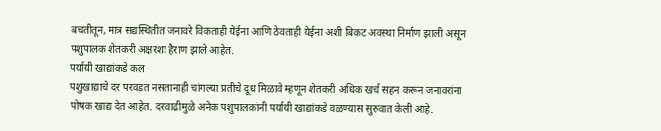बचतीतून, मात्र सद्यस्थितीत जनावरे विकताही येईना आणि ठेवताही येईना अशी बिकट अवस्था निर्माण झाली असून पशुपालक शेतकरी अक्षरशः हैराण झाले आहेत.
पर्यायी खाद्यांकडे कल
पशुखाद्याचे दर परवडत नसतानाही चांगल्या प्रतीचे दूध मिळावे म्हणून शेतकरी अधिक खर्च सहन करून जनावरांना पोषक खाद्य देत आहेत. दरवाढीमुळे अनेक पशुपालकांनी पर्यायी खाद्यांकडे वळण्यास सुरुवात केली आहे.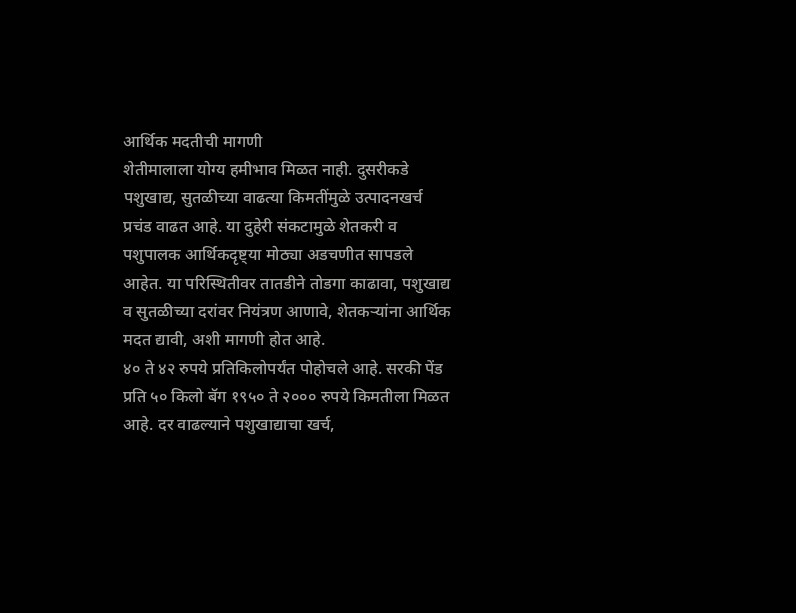आर्थिक मदतीची मागणी
शेतीमालाला योग्य हमीभाव मिळत नाही. दुसरीकडे पशुखाद्य, सुतळीच्या वाढत्या किमतींमुळे उत्पादनखर्च प्रचंड वाढत आहे. या दुहेरी संकटामुळे शेतकरी व पशुपालक आर्थिकदृष्ट्या मोठ्या अडचणीत सापडले आहेत. या परिस्थितीवर तातडीने तोडगा काढावा, पशुखाद्य व सुतळीच्या दरांवर नियंत्रण आणावे, शेतकऱ्यांना आर्थिक मदत द्यावी, अशी मागणी होत आहे.
४० ते ४२ रुपये प्रतिकिलोपर्यंत पोहोचले आहे. सरकी पेंड प्रति ५० किलो बॅग १९५० ते २००० रुपये किमतीला मिळत आहे. दर वाढल्याने पशुखाद्याचा खर्च,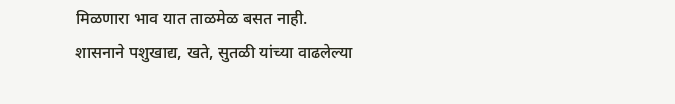मिळणारा भाव यात ताळमेळ बसत नाही. शासनाने पशुखाद्य, खते, सुतळी यांच्या वाढलेल्या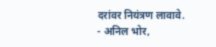दरांवर नियंत्रण लावावे.
- अनिल भोर,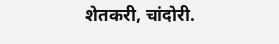शेतकरी, चांदोरी.